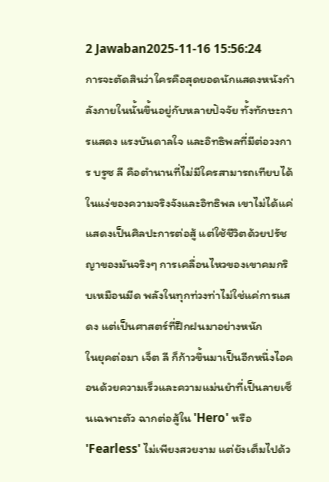2 Jawaban2025-11-16 15:56:24
การจะตัดสินว่าใครคือสุดยอดนักแสดงหนังกำลังภายในนั้นขึ้นอยู่กับหลายปัจจัย ทั้งทักษะการแสดง แรงบันดาลใจ และอิทธิพลที่มีต่อวงการ บรูซ ลี คือตำนานที่ไม่มีใครสามารถเทียบได้ในแง่ของความจริงจังและอิทธิพล เขาไม่ได้แค่แสดงเป็นศิลปะการต่อสู้ แต่ใช้ชีวิตด้วยปรัชญาของมันจริงๆ การเคลื่อนไหวของเขาคมกริบเหมือนมีด พลังในทุกท่วงท่าไม่ใช่แค่การแสดง แต่เป็นศาสตร์ที่ฝึกฝนมาอย่างหนัก
ในยุคต่อมา เจ็ต ลี ก็ก้าวขึ้นมาเป็นอีกหนึ่งไอคอนด้วยความเร็วและความแม่นยำที่เป็นลายเซ็นเฉพาะตัว ฉากต่อสู้ใน 'Hero' หรือ 'Fearless' ไม่เพียงสวยงาม แต่ยังเต็มไปด้ว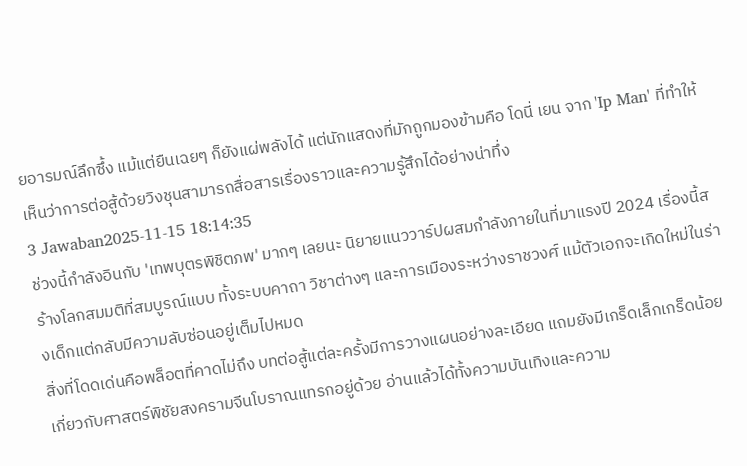ยอารมณ์ลึกซึ้ง แม้แต่ยืนเฉยๆ ก็ยังแผ่พลังได้ แต่นักแสดงที่มักถูกมองข้ามคือ โดนี่ เยน จาก 'Ip Man' ที่ทำให้เห็นว่าการต่อสู้ด้วยวิงชุนสามารถสื่อสารเรื่องราวและความรู้สึกได้อย่างน่าทึ่ง
3 Jawaban2025-11-15 18:14:35
ช่วงนี้กำลังอินกับ 'เทพบุตรพิชิตภพ' มากๆ เลยนะ นิยายแนววาร์ปผสมกำลังภายในที่มาแรงปี 2024 เรื่องนี้สร้างโลกสมมติที่สมบูรณ์แบบ ทั้งระบบคาถา วิชาต่างๆ และการเมืองระหว่างราชวงศ์ แม้ตัวเอกจะเกิดใหม่ในร่างเด็กแต่กลับมีความลับซ่อนอยู่เต็มไปหมด
สิ่งที่โดดเด่นคือพล็อตที่คาดไม่ถึง บทต่อสู้แต่ละครั้งมีการวางแผนอย่างละเอียด แถมยังมีเกร็ดเล็กเกร็ดน้อยเกี่ยวกับศาสตร์พิชัยสงครามจีนโบราณแทรกอยู่ด้วย อ่านแล้วได้ทั้งความบันเทิงและความ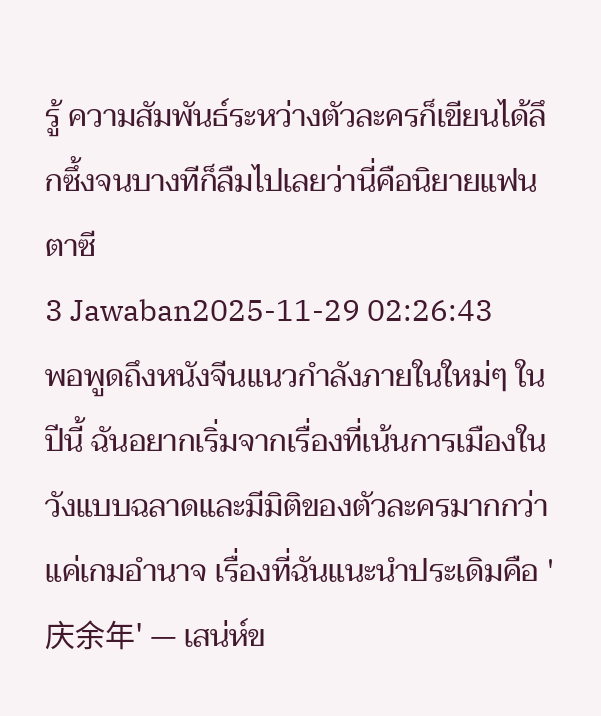รู้ ความสัมพันธ์ระหว่างตัวละครก็เขียนได้ลึกซึ้งจนบางทีก็ลืมไปเลยว่านี่คือนิยายแฟนตาซี
3 Jawaban2025-11-29 02:26:43
พอพูดถึงหนังจีนแนวกําลังภายในใหม่ๆ ในปีนี้ ฉันอยากเริ่มจากเรื่องที่เน้นการเมืองในวังแบบฉลาดและมีมิติของตัวละครมากกว่าแค่เกมอำนาจ เรื่องที่ฉันแนะนำประเดิมคือ '庆余年' — เสน่ห์ข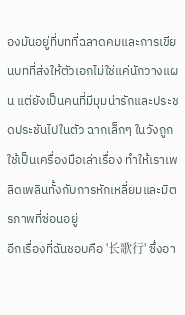องมันอยู่ที่บทที่ฉลาดคมและการเขียนบทที่ส่งให้ตัวเอกไม่ใช่แค่นักวางแผน แต่ยังเป็นคนที่มีมุมน่ารักและประชดประชันไปในตัว ฉากเล็กๆ ในวังถูกใช้เป็นเครื่องมือเล่าเรื่อง ทำให้เราเพลิดเพลินทั้งกับการหักเหลี่ยมและมิตรภาพที่ซ่อนอยู่
อีกเรื่องที่ฉันชอบคือ '长歌行' ซึ่งอา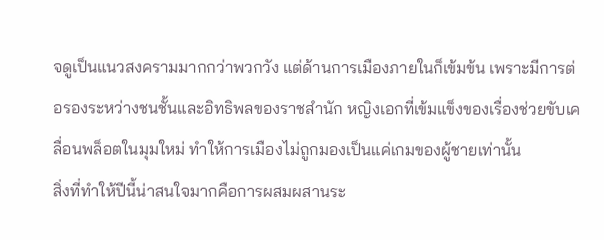จดูเป็นแนวสงครามมากกว่าพวกวัง แต่ด้านการเมืองภายในก็เข้มข้น เพราะมีการต่อรองระหว่างชนชั้นและอิทธิพลของราชสำนัก หญิงเอกที่เข้มแข็งของเรื่องช่วยขับเคลื่อนพล็อตในมุมใหม่ ทำให้การเมืองไม่ถูกมองเป็นแค่เกมของผู้ชายเท่านั้น
สิ่งที่ทำให้ปีนี้น่าสนใจมากคือการผสมผสานระ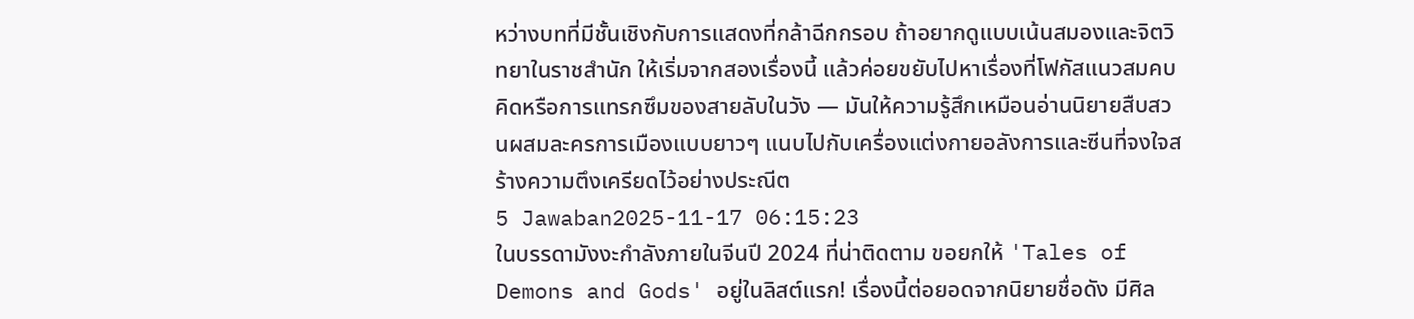หว่างบทที่มีชั้นเชิงกับการแสดงที่กล้าฉีกกรอบ ถ้าอยากดูแบบเน้นสมองและจิตวิทยาในราชสำนัก ให้เริ่มจากสองเรื่องนี้ แล้วค่อยขยับไปหาเรื่องที่โฟกัสแนวสมคบคิดหรือการแทรกซึมของสายลับในวัง — มันให้ความรู้สึกเหมือนอ่านนิยายสืบสวนผสมละครการเมืองแบบยาวๆ แนบไปกับเครื่องแต่งกายอลังการและซีนที่จงใจสร้างความตึงเครียดไว้อย่างประณีต
5 Jawaban2025-11-17 06:15:23
ในบรรดามังงะกำลังภายในจีนปี 2024 ที่น่าติดตาม ขอยกให้ 'Tales of Demons and Gods' อยู่ในลิสต์แรก! เรื่องนี้ต่อยอดจากนิยายชื่อดัง มีศิล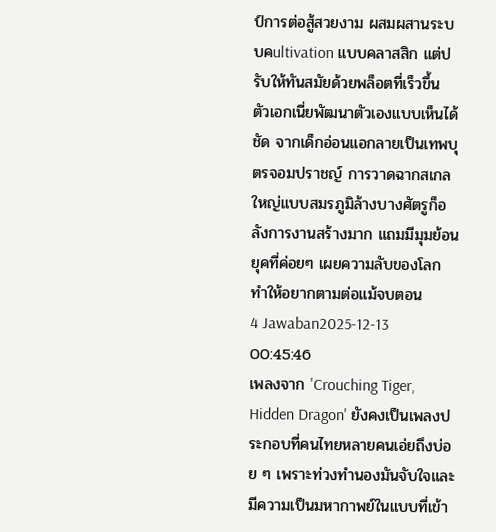ป์การต่อสู้สวยงาม ผสมผสานระบบคultivation แบบคลาสสิก แต่ปรับให้ทันสมัยด้วยพล็อตที่เร็วขึ้น
ตัวเอกเนี่ยพัฒนาตัวเองแบบเห็นได้ชัด จากเด็กอ่อนแอกลายเป็นเทพบุตรจอมปราชญ์ การวาดฉากสเกลใหญ่แบบสมรภูมิล้างบางศัตรูก็อลังการงานสร้างมาก แถมมีมุมย้อนยุคที่ค่อยๆ เผยความลับของโลก ทำให้อยากตามต่อแม้จบตอน
4 Jawaban2025-12-13 00:45:46
เพลงจาก 'Crouching Tiger, Hidden Dragon' ยังคงเป็นเพลงประกอบที่คนไทยหลายคนเอ่ยถึงบ่อย ๆ เพราะท่วงทำนองมันจับใจและมีความเป็นมหากาพย์ในแบบที่เข้า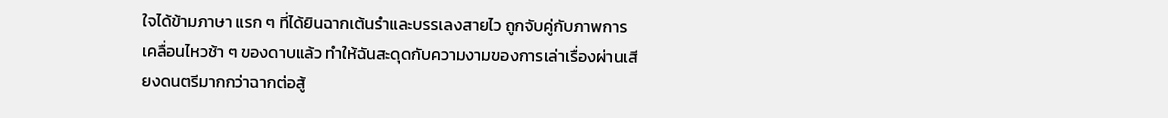ใจได้ข้ามภาษา แรก ๆ ที่ได้ยินฉากเต้นรำและบรรเลงสายไว ถูกจับคู่กับภาพการเคลื่อนไหวช้า ๆ ของดาบแล้ว ทำให้ฉันสะดุดกับความงามของการเล่าเรื่องผ่านเสียงดนตรีมากกว่าฉากต่อสู้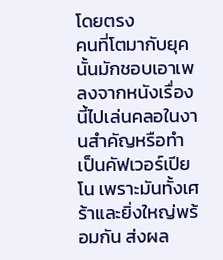โดยตรง
คนที่โตมากับยุคนั้นมักชอบเอาเพลงจากหนังเรื่องนี้ไปเล่นคลอในงานสำคัญหรือทำเป็นคัฟเวอร์เปียโน เพราะมันทั้งเศร้าและยิ่งใหญ่พร้อมกัน ส่งผล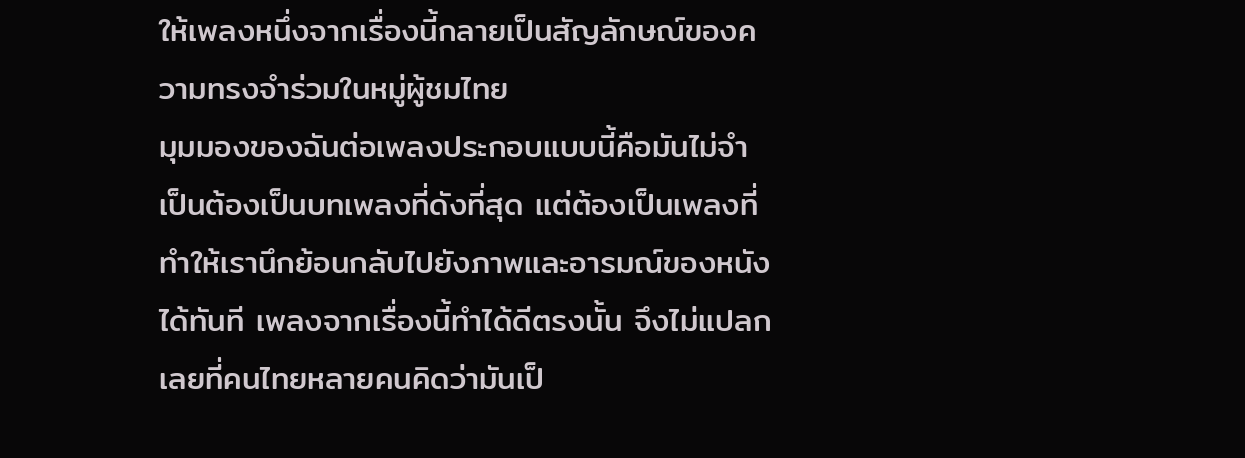ให้เพลงหนึ่งจากเรื่องนี้กลายเป็นสัญลักษณ์ของความทรงจำร่วมในหมู่ผู้ชมไทย
มุมมองของฉันต่อเพลงประกอบแบบนี้คือมันไม่จำเป็นต้องเป็นบทเพลงที่ดังที่สุด แต่ต้องเป็นเพลงที่ทำให้เรานึกย้อนกลับไปยังภาพและอารมณ์ของหนังได้ทันที เพลงจากเรื่องนี้ทำได้ดีตรงนั้น จึงไม่แปลกเลยที่คนไทยหลายคนคิดว่ามันเป็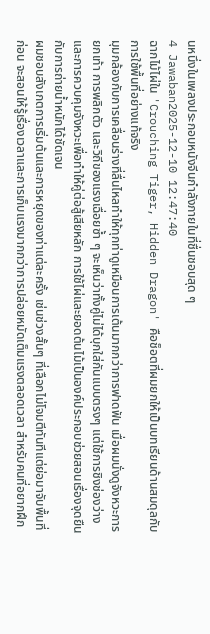นหนึ่งในเพลงประกอบหนังจีนกำลังภายในที่ชื่นชอบสุด ๆ
4 Jawaban2025-12-10 12:47:40
ฉากไม้ไผ่ใน 'Crouching Tiger, Hidden Dragon' คือช็อตที่ผมยกให้เป็นบทเรียนด้านสมดุลกับการใช้พื้นที่อย่างแท้จริง
มุมกล้องกับการเคลื่อนร่างที่ลื่นไหลทำให้ทุกท่าดูเหมือนการเต้นมากกว่าการฟาดฟัน เมื่อผมนั่งดูจังหวะการยกเท้า การพลิกตัว และวิถีของแรงเฉื่อยซ้ำ ๆ จะเห็นว่าทั้งคู่ไม่ได้บุกใส่กันแบบตรงๆ แต่ใช้การชิงช่องว่างและการควบคุมจังหวะเพื่อทำให้คู่ต่อสู้เสียหลัก การใช้ไผ่และยอดต้นไม้เป็นองค์ประกอบช่วยสอนเรื่องจุดยืนกับการถ่ายน้ำหนักได้ชัดเจน
ผมชอบสังเกตการเริ่มต้นและการหยุดของท่าแต่ละครั้ง เช่นช่วงสั้นๆ ที่เลือกไม่โจมตีทันทีแต่ย่อมาจับพื้นที่ก่อน จะสอนให้รู้เรื่องเวลาและการเก็บแรงมากกว่าการปล่อยหมัดเต็มแรงตลอดเวลา สำหรับคนที่อยากฝึก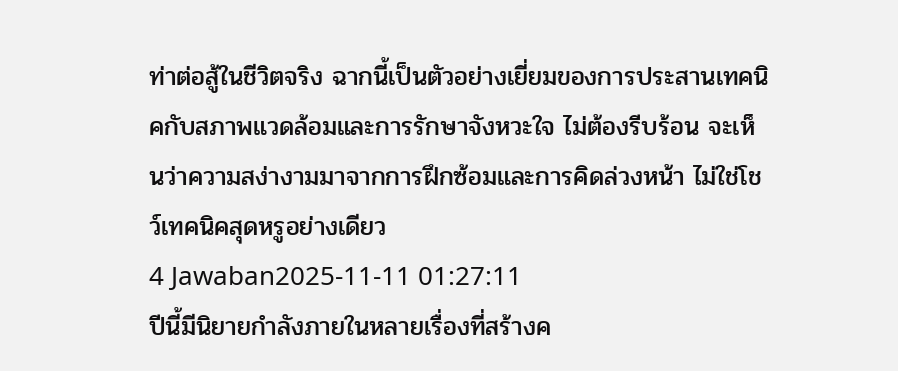ท่าต่อสู้ในชีวิตจริง ฉากนี้เป็นตัวอย่างเยี่ยมของการประสานเทคนิคกับสภาพแวดล้อมและการรักษาจังหวะใจ ไม่ต้องรีบร้อน จะเห็นว่าความสง่างามมาจากการฝึกซ้อมและการคิดล่วงหน้า ไม่ใช่โชว์เทคนิคสุดหรูอย่างเดียว
4 Jawaban2025-11-11 01:27:11
ปีนี้มีนิยายกำลังภายในหลายเรื่องที่สร้างค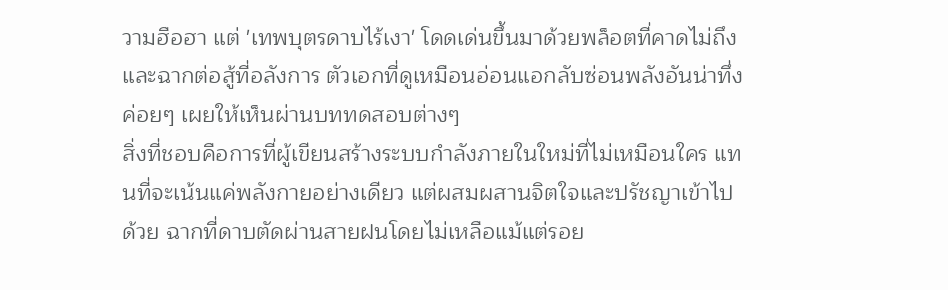วามฮือฮา แต่ 'เทพบุตรดาบไร้เงา' โดดเด่นขึ้นมาด้วยพล็อตที่คาดไม่ถึงและฉากต่อสู้ที่อลังการ ตัวเอกที่ดูเหมือนอ่อนแอกลับซ่อนพลังอันน่าทึ่ง ค่อยๆ เผยให้เห็นผ่านบททดสอบต่างๆ
สิ่งที่ชอบคือการที่ผู้เขียนสร้างระบบกำลังภายในใหม่ที่ไม่เหมือนใคร แทนที่จะเน้นแค่พลังกายอย่างเดียว แต่ผสมผสานจิตใจและปรัชญาเข้าไปด้วย ฉากที่ดาบตัดผ่านสายฝนโดยไม่เหลือแม้แต่รอย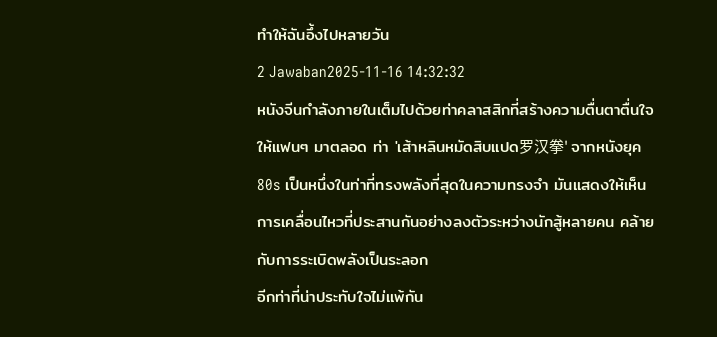ทำให้ฉันอึ้งไปหลายวัน
2 Jawaban2025-11-16 14:32:32
หนังจีนกำลังภายในเต็มไปด้วยท่าคลาสสิกที่สร้างความตื่นตาตื่นใจให้แฟนๆ มาตลอด ท่า 'เส้าหลินหมัดสิบแปด罗汉拳' จากหนังยุค 80s เป็นหนึ่งในท่าที่ทรงพลังที่สุดในความทรงจำ มันแสดงให้เห็นการเคลื่อนไหวที่ประสานกันอย่างลงตัวระหว่างนักสู้หลายคน คล้ายกับการระเบิดพลังเป็นระลอก
อีกท่าที่น่าประทับใจไม่แพ้กัน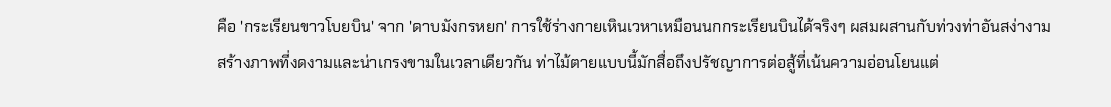คือ 'กระเรียนขาวโบยบิน' จาก 'ดาบมังกรหยก' การใช้ร่างกายเหินเวหาเหมือนนกกระเรียนบินได้จริงๆ ผสมผสานกับท่วงท่าอันสง่างาม สร้างภาพที่งดงามและน่าเกรงขามในเวลาเดียวกัน ท่าไม้ตายแบบนี้มักสื่อถึงปรัชญาการต่อสู้ที่เน้นความอ่อนโยนแต่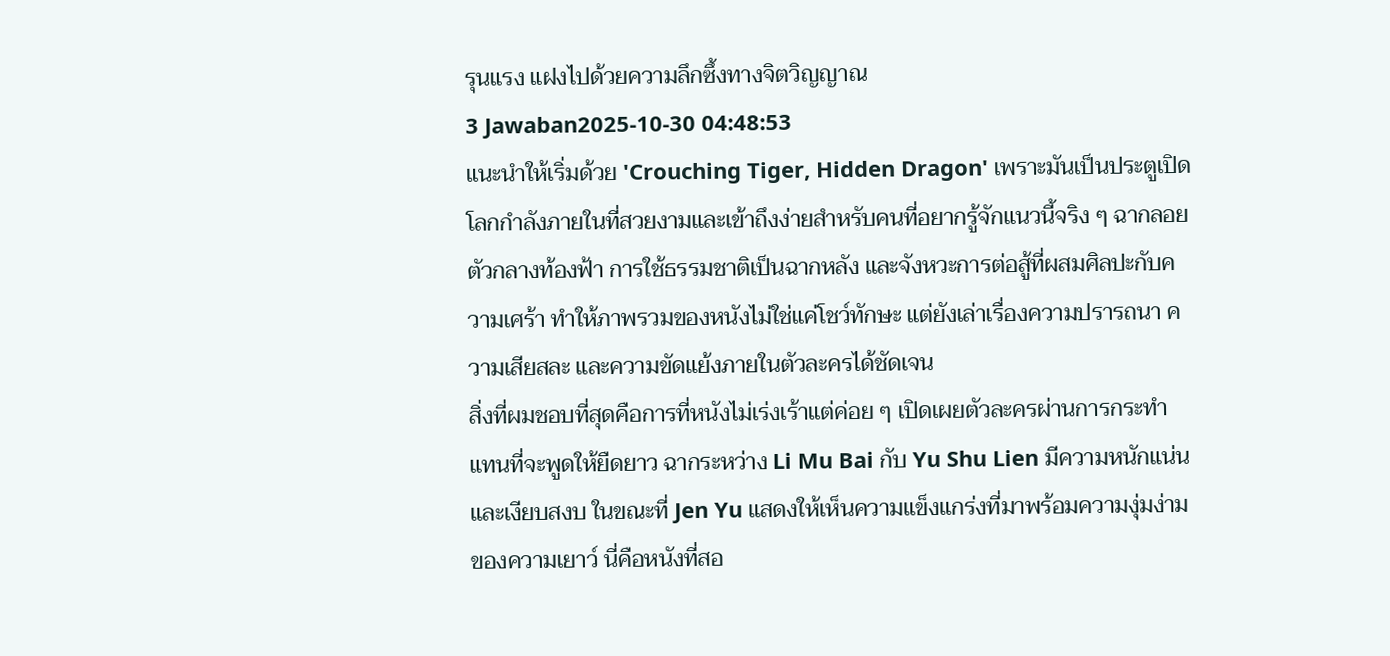รุนแรง แฝงไปด้วยความลึกซึ้งทางจิตวิญญาณ
3 Jawaban2025-10-30 04:48:53
แนะนำให้เริ่มด้วย 'Crouching Tiger, Hidden Dragon' เพราะมันเป็นประตูเปิดโลกกำลังภายในที่สวยงามและเข้าถึงง่ายสำหรับคนที่อยากรู้จักแนวนี้จริง ๆ ฉากลอยตัวกลางท้องฟ้า การใช้ธรรมชาติเป็นฉากหลัง และจังหวะการต่อสู้ที่ผสมศิลปะกับความเศร้า ทำให้ภาพรวมของหนังไม่ใช่แค่โชว์ทักษะ แต่ยังเล่าเรื่องความปรารถนา ความเสียสละ และความขัดแย้งภายในตัวละครได้ชัดเจน
สิ่งที่ผมชอบที่สุดคือการที่หนังไม่เร่งเร้าแต่ค่อย ๆ เปิดเผยตัวละครผ่านการกระทำ แทนที่จะพูดให้ยืดยาว ฉากระหว่าง Li Mu Bai กับ Yu Shu Lien มีความหนักแน่นและเงียบสงบ ในขณะที่ Jen Yu แสดงให้เห็นความแข็งแกร่งที่มาพร้อมความงุ่มง่ามของความเยาว์ นี่คือหนังที่สอ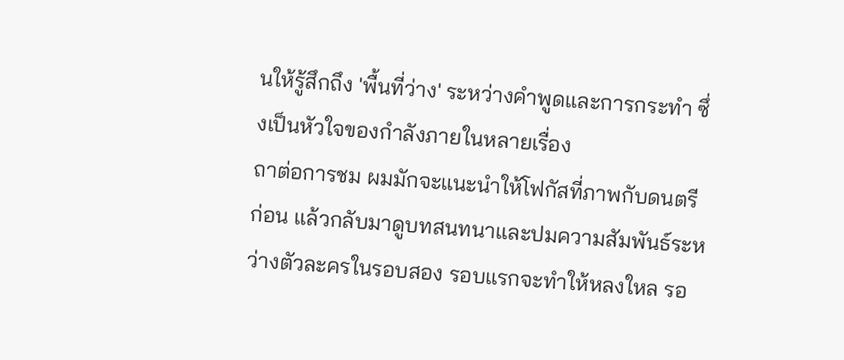นให้รู้สึกถึง 'พื้นที่ว่าง' ระหว่างคำพูดและการกระทำ ซึ่งเป็นหัวใจของกำลังภายในหลายเรื่อง
ถาต่อการชม ผมมักจะแนะนำให้โฟกัสที่ภาพกับดนตรีก่อน แล้วกลับมาดูบทสนทนาและปมความสัมพันธ์ระหว่างตัวละครในรอบสอง รอบแรกจะทำให้หลงใหล รอ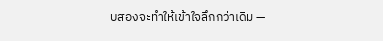บสองจะทำให้เข้าใจลึกกว่าเดิม —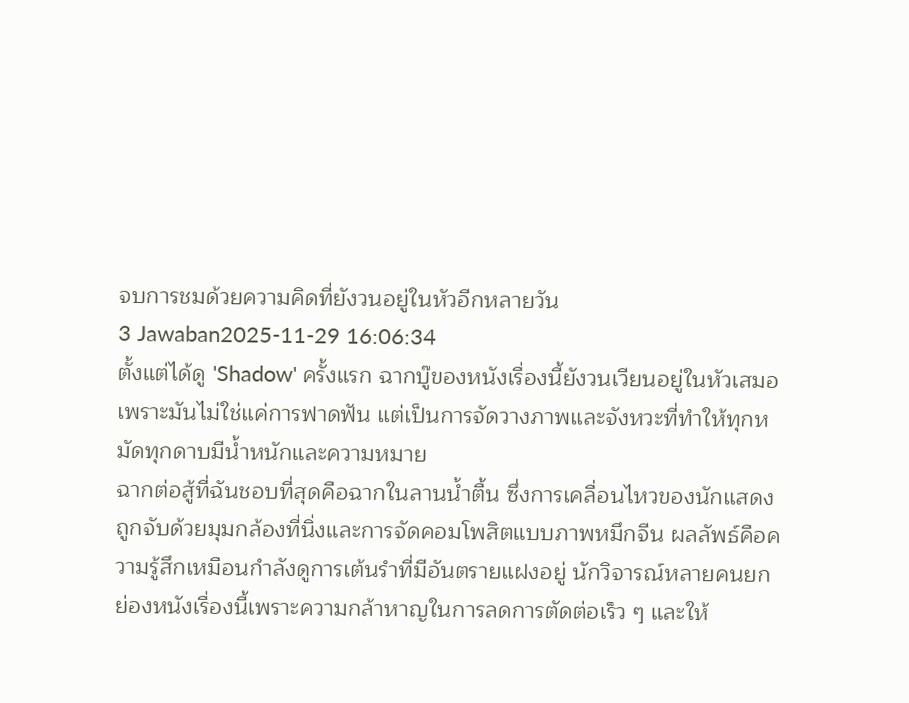จบการชมด้วยความคิดที่ยังวนอยู่ในหัวอีกหลายวัน
3 Jawaban2025-11-29 16:06:34
ตั้งแต่ได้ดู 'Shadow' ครั้งแรก ฉากบู๊ของหนังเรื่องนี้ยังวนเวียนอยู่ในหัวเสมอเพราะมันไม่ใช่แค่การฟาดฟัน แต่เป็นการจัดวางภาพและจังหวะที่ทำให้ทุกหมัดทุกดาบมีน้ำหนักและความหมาย
ฉากต่อสู้ที่ฉันชอบที่สุดคือฉากในลานน้ำตื้น ซึ่งการเคลื่อนไหวของนักแสดงถูกจับด้วยมุมกล้องที่นิ่งและการจัดคอมโพสิตแบบภาพหมึกจีน ผลลัพธ์คือความรู้สึกเหมือนกำลังดูการเต้นรำที่มีอันตรายแฝงอยู่ นักวิจารณ์หลายคนยกย่องหนังเรื่องนี้เพราะความกล้าหาญในการลดการตัดต่อเร็ว ๆ และให้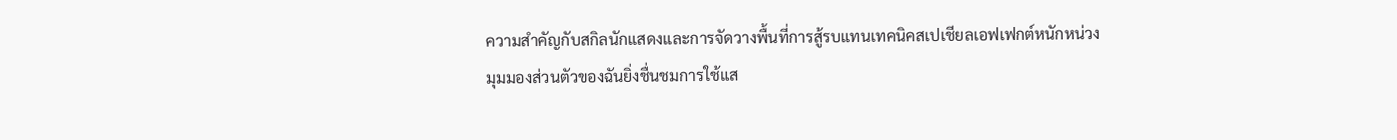ความสำคัญกับสกิลนักแสดงและการจัดวางพื้นที่การสู้รบแทนเทคนิคสเปเชียลเอฟเฟกต์หนักหน่วง
มุมมองส่วนตัวของฉันยิ่งชื่นชมการใช้แส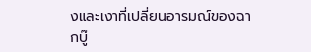งและเงาที่เปลี่ยนอารมณ์ของฉากบู๊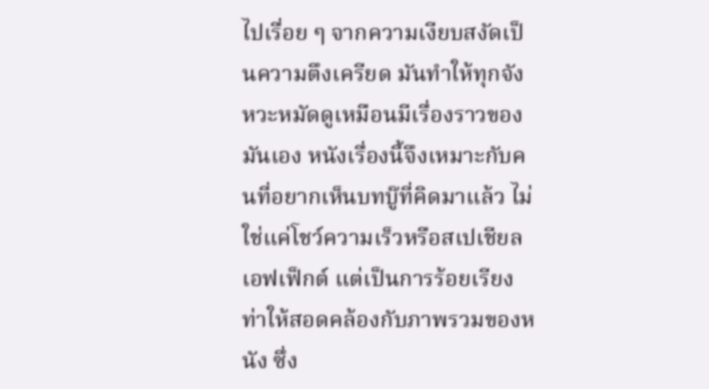ไปเรื่อย ๆ จากความเงียบสงัดเป็นความตึงเครียด มันทำให้ทุกจังหวะหมัดดูเหมือนมีเรื่องราวของมันเอง หนังเรื่องนี้จึงเหมาะกับคนที่อยากเห็นบทบู๊ที่คิดมาแล้ว ไม่ใช่แค่โชว์ความเร็วหรือสเปเชียลเอฟเฟ็กต์ แต่เป็นการร้อยเรียงท่าให้สอดคล้องกับภาพรวมของหนัง ซึ่ง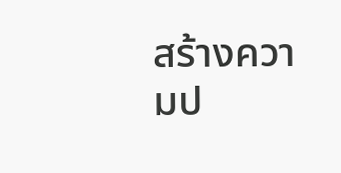สร้างความป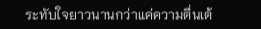ระทับใจยาวนานกว่าแค่ความตื่นเต้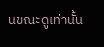นขณะดูเท่านั้น